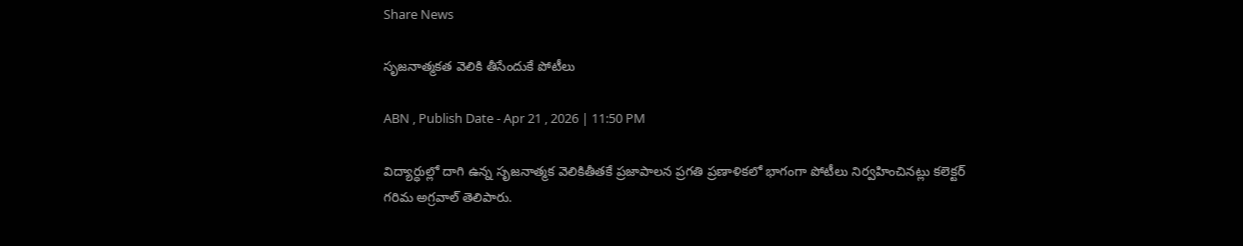Share News

సృజనాత్మకత వెలికి తీసేందుకే పోటీలు

ABN , Publish Date - Apr 21 , 2026 | 11:50 PM

విద్యార్ధుల్లో దాగి ఉన్న సృజనాత్మక వెలికితీతకే ప్రజాపాలన ప్రగతి ప్రణాళికలో భాగంగా పోటీలు నిర్వహించినట్లు కలెక్టర్‌ గరిమ అగ్రవాల్‌ తెలిపారు.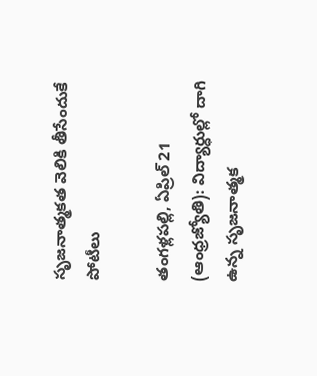సృజనాత్మకత వెలికి తీసేందుకే పోటీలు

తంగళ్లపల్లి, ఏప్రిల్‌ 21 (ఆంధ్రజ్యోతి): విద్యార్ధుల్లో దాగి ఉన్న సృజనాత్మక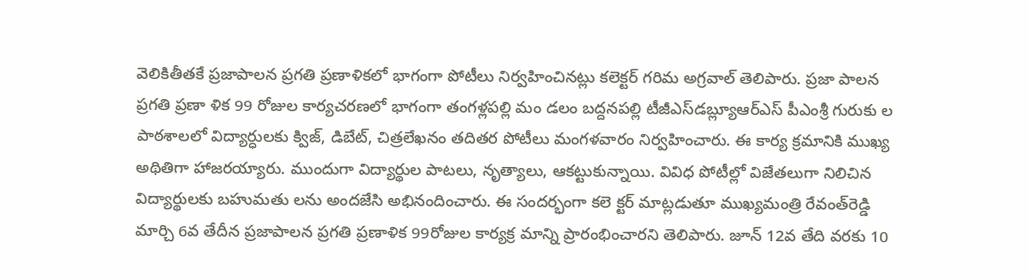వెలికితీతకే ప్రజాపాలన ప్రగతి ప్రణాళికలో భాగంగా పోటీలు నిర్వహించినట్లు కలెక్టర్‌ గరిమ అగ్రవాల్‌ తెలిపారు. ప్రజా పాలన ప్రగతి ప్రణా ళిక 99 రోజుల కార్యచరణలో భాగంగా తంగళ్లపల్లి మం డలం బద్దనపల్లి టీజీఎస్‌డబ్ల్యూఆర్‌ఎస్‌ పీఎంశ్రీ గురుకు ల పాఠశాలలో విద్యార్ధులకు క్విజ్‌, డిబేట్‌, చిత్రలేఖనం తదితర పోటీలు మంగళవారం నిర్వహించారు. ఈ కార్య క్రమానికి ముఖ్య అథితిగా హాజరయ్యారు. ముందుగా విద్యార్థుల పాటలు, నృత్యాలు, ఆకట్టుకున్నాయి. వివిధ పోటీల్లో విజేతలుగా నిలిచిన విద్యార్థులకు బహుమతు లను అందజేసి అభినందించారు. ఈ సందర్భంగా కలె క్టర్‌ మాట్లడుతూ ముఖ్యమంత్రి రేవంత్‌రెడ్డి మార్చి 6వ తేదీన ప్రజాపాలన ప్రగతి ప్రణాళిక 99రోజుల కార్యక్ర మాన్ని ప్రారంభించారని తెలిపారు. జూన్‌ 12వ తేది వరకు 10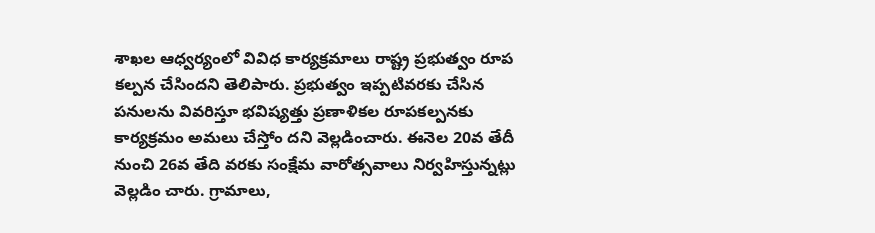శాఖల ఆధ్వర్యంలో వివిధ కార్యక్రమాలు రాష్ట్ర ప్రభుత్వం రూప కల్పన చేసిందని తెలిపారు. ప్రభుత్వం ఇప్పటివరకు చేసిన పనులను వివరిస్తూ భవిష్యత్తు ప్రణాళికల రూపకల్పనకు కార్యక్రమం అమలు చేస్తోం దని వెల్లడించారు. ఈనెల 20వ తేదీ నుంచి 26వ తేది వరకు సంక్షేమ వారోత్సవాలు నిర్వహిస్తున్నట్లు వెల్లడిం చారు. గ్రామాలు,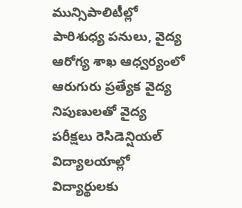మున్సిపాలిటీల్లో పారిశుధ్య పనులు, వైద్య ఆరోగ్య శాఖ ఆధ్వర్యంలో ఆరుగురు ప్రత్యేక వైద్య నిపుణులతో వైద్య పరీక్షలు రెసిడెన్షియల్‌ విద్యాలయాల్లో విద్యార్థులకు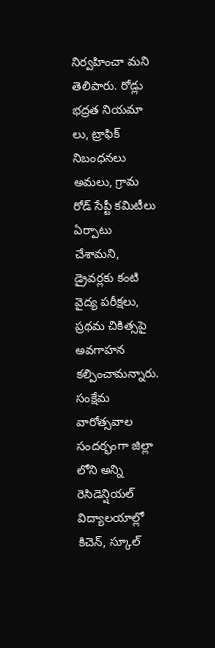నిర్వహించా మని తెలిపారు. రోడ్లు భద్రత నియమా లు, ట్రాఫిక్‌ నిబంధనలు అమలు, గ్రామ రోడ్‌ సేప్టీ కమిటీలు ఏర్పాటు చేశామని, డ్రైవర్లకు కంటి వైద్య పరీక్షలు, ప్రథమ చికిత్సపై అవగాహన కల్పించామన్నారు. సంక్షేమ వారోత్సవాల సందర్భంగా జిల్లా లోని అన్ని రెసిడెన్షియల్‌ విద్యాలయాల్లో కిచెన్‌, స్కూల్‌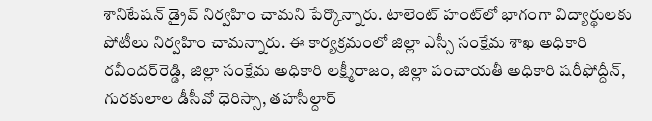శానిటేషన్‌ డ్రైవ్‌ నిర్వహిం చామని పేర్కొన్నారు. టాలెంట్‌ హంట్‌లో భాగంగా విద్యార్థులకు పోటీలు నిర్వహిం చామన్నారు. ఈ కార్యక్రమంలో జిల్లా ఎస్సీ సంక్షేమ శాఖ అధికారి రవీందర్‌రెడ్డి, జిల్లా సంక్షేమ అధికారి లక్ష్మీరాజం, జిల్లా పంచాయతీ అధికారి షరీఫోద్దీన్‌, గురకులాల డీసీవో ధెరిస్సా, తహసీల్దార్‌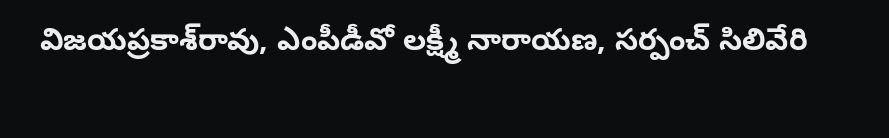విజయప్రకాశ్‌రావు, ఎంపీడీవో లక్ష్మీ నారాయణ, సర్పంచ్‌ సిలివేరి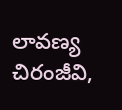లావణ్య చిరంజీవి,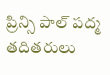ప్రిన్సి పాల్‌ పద్మ తదితరులు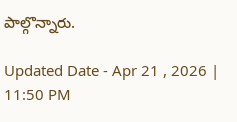పాల్గొన్నారు.

Updated Date - Apr 21 , 2026 | 11:50 PM